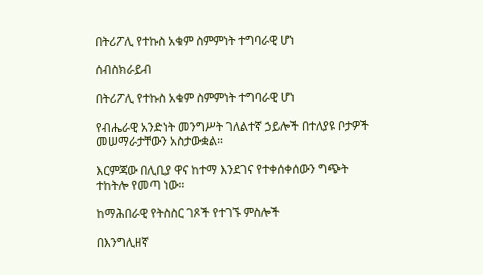በትሪፖሊ የተኩስ አቁም ስምምነት ተግባራዊ ሆነ

ሰብስክራይብ

በትሪፖሊ የተኩስ አቁም ስምምነት ተግባራዊ ሆነ

የብሔራዊ አንድነት መንግሥት ገለልተኛ ኃይሎች በተለያዩ ቦታዎች መሠማራታቸውን አስታውቋል።

እርምጃው በሊቢያ ዋና ከተማ እንደገና የተቀሰቀሰውን ግጭት ተከትሎ የመጣ ነው።

ከማሕበራዊ የትስስር ገጾች የተገኙ ምስሎች

በእንግሊዘኛ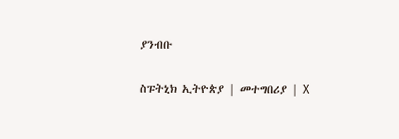ያንብቡ

ስፑትኒክ ኢትዮጵያ | መተግበሪያ | X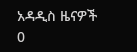አዳዲስ ዜናዎች
0